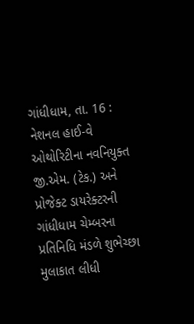ગાંધીધામ, તા. 16 : નેશનલ હાઈ-વે ઓથોરિટીના નવનિયુક્ત
જી.એમ. (ટેક.) અને પ્રોજેક્ટ ડાયરેક્ટરની ગાંધીધામ ચેમ્બરના પ્રતિનિધિ મંડળે શુભેચ્છા
મુલાકાત લીધી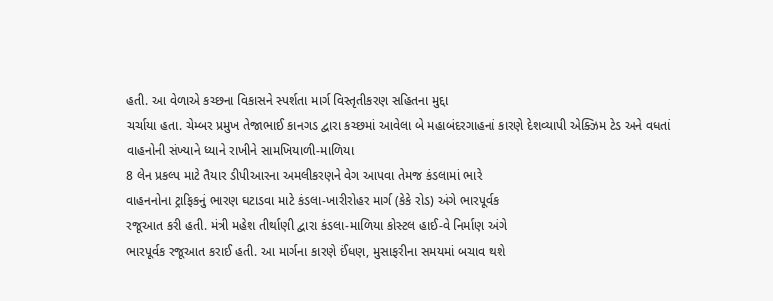હતી. આ વેળાએ કચ્છના વિકાસને સ્પર્શતા માર્ગ વિસ્તૃતીકરણ સહિતના મુદ્દા
ચર્ચાયા હતા. ચેમ્બર પ્રમુખ તેજાભાઈ કાનગડ દ્વારા કચ્છમાં આવેલા બે મહાબંદરગાહનાં કારણે દેશવ્યાપી એક્ઝિમ ટેડ અને વધતાં
વાહનોની સંખ્યાને ધ્યાને રાખીને સામખિયાળી-માળિયા
8 લેન પ્રકલ્પ માટે તૈયાર ડીપીઆરના અમલીકરણને વેગ આપવા તેમજ કંડલામાં ભારે
વાહનનોના ટ્રાફિકનું ભારણ ઘટાડવા માટે કંડલા-ખારીરોહર માર્ગ (કેકે રોડ) અંગે ભારપૂર્વક
રજૂઆત કરી હતી. મંત્રી મહેશ તીર્થાણી દ્વારા કંડલા-માળિયા કોસ્ટલ હાઈ-વે નિર્માણ અંગે
ભારપૂર્વક રજૂઆત કરાઈ હતી. આ માર્ગના કારણે ઈંધણ, મુસાફરીના સમયમાં બચાવ થશે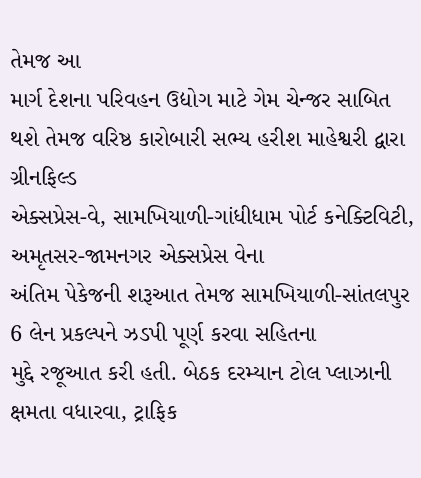તેમજ આ
માર્ગ દેશના પરિવહન ઉદ્યોગ માટે ગેમ ચેન્જર સાબિત થશે તેમજ વરિષ્ઠ કારોબારી સભ્ય હરીશ માહેશ્વરી દ્વારા ગ્રીનફિલ્ડ
એક્સપ્રેસ-વે, સામખિયાળી-ગાંધીધામ પોર્ટ કનેક્ટિવિટી, અમૃતસર-જામનગર એક્સપ્રેસ વેના
અંતિમ પેકેજની શરૂઆત તેમજ સામખિયાળી-સાંતલપુર 6 લેન પ્રકલ્પને ઝડપી પૂર્ણ કરવા સહિતના
મુદ્દે રજૂઆત કરી હતી. બેઠક દરમ્યાન ટોલ પ્લાઝાની ક્ષમતા વધારવા, ટ્રાફિક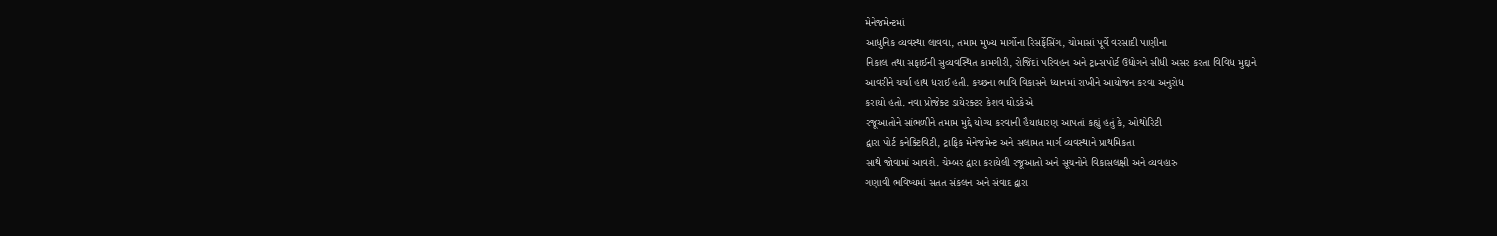મેનેજમેન્ટમાં
આધુનિક વ્યવસ્થા લાવવા, તમામ મુખ્ય માર્ગોના રિસર્ફેસિંગ, ચોમાસાં પૂર્વે વરસાદી પાણીના
નિકાલ તથા સફાઈની સુવ્યવસ્થિત કામગીરી, રોજિંદાં પરિવહન અને ટ્રાન્સપોર્ટ ઉદ્યોગને સીધી અસર કરતા વિવિધ મુદ્દાને
આવરીને ચર્ચા હાથ ધરાઈ હતી. કચ્છના ભાવિ વિકાસને ધ્યાનમાં રાખીને આયોજન કરવા અનુરોધ
કરાયો હતો. નવા પ્રોજેક્ટ ડાયેરક્ટર કેશવ ઘોડકેએ
રજૂઆતોને સાંભળીને તમામ મુદ્દે યોગ્ય કરવાની હૈયાધારણ આપતાં કહ્યું હતું કે, ઓથોરિટી
દ્વારા પોર્ટ કનેક્ટિવિટી, ટ્રાફિક મેનેજમેન્ટ અને સલામત માર્ગ વ્યવસ્થાને પ્રાથમિકતા
સાથે જોવામાં આવશે. ચેમ્બર દ્વારા કરાયેલી રજૂઆતો અને સૂચનોને વિકાસલક્ષી અને વ્યવહારુ
ગણાવી ભવિષ્યમાં સતત સંકલન અને સંવાદ દ્વારા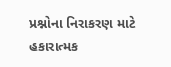પ્રશ્નોના નિરાકરણ માટે હકારાત્મક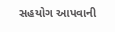સહયોગ આપવાની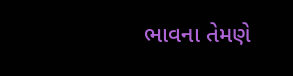ભાવના તેમણે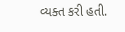વ્યક્ત કરી હતી.